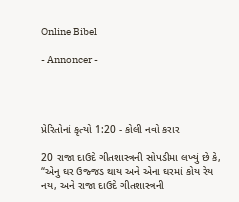Online Bibel

- Annoncer -




પ્રેરિતોનાં કૃત્યો 1:20 - કોલી નવો કરાર

20 રાજા દાઉદે ગીતશાસ્ત્રની સોપડીમા લખ્યું છે કે, “એનુ ઘર ઉજ્જડ થાય અને એના ઘરમાં કોય રેય નય, અને રાજા દાઉદે ગીતશાસ્ત્રની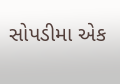સોપડીમા એક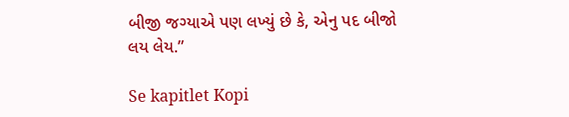બીજી જગ્યાએ પણ લખ્યું છે કે, એનુ પદ બીજો લય લેય.”

Se kapitlet Kopi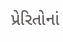પ્રેરિતોનાં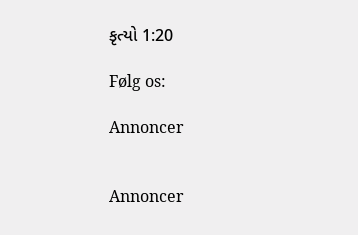કૃત્યો 1:20

Følg os:

Annoncer


Annoncer